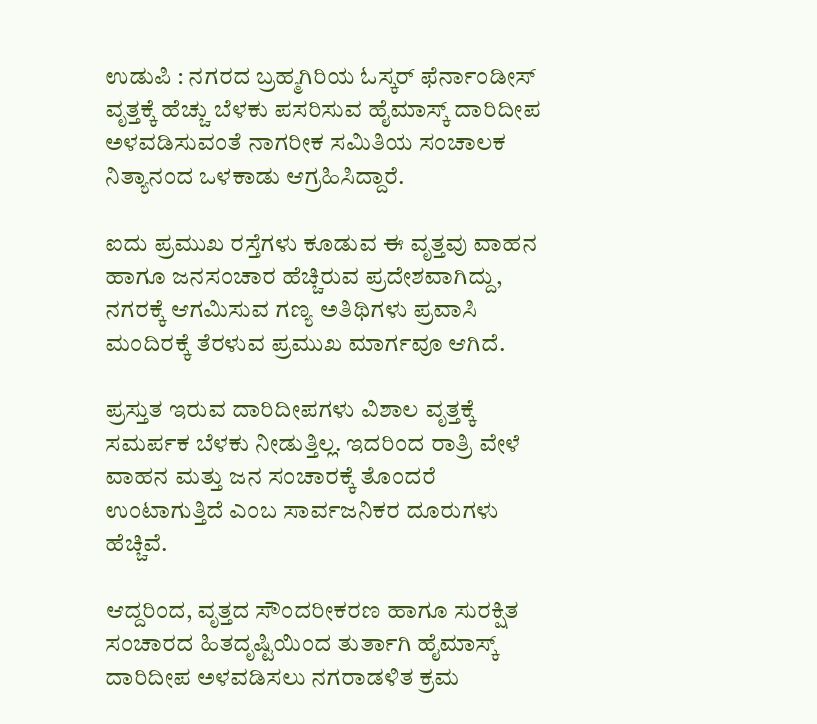ಉಡುಪಿ : ನಗರದ ಬ್ರಹ್ಮಗಿರಿಯ ಓಸ್ಕರ್ ಫೆರ್ನಾಂಡೀಸ್ ವೃತ್ತಕ್ಕೆ ಹೆಚ್ಚು ಬೆಳಕು ಪಸರಿಸುವ ಹೈಮಾಸ್ಕ್ ದಾರಿದೀಪ ಅಳವಡಿಸುವಂತೆ ನಾಗರೀಕ ಸಮಿತಿಯ ಸಂಚಾಲಕ ನಿತ್ಯಾನಂದ ಒಳಕಾಡು ಆಗ್ರಹಿಸಿದ್ದಾರೆ.

ಐದು ಪ್ರಮುಖ ರಸ್ತೆಗಳು ಕೂಡುವ ಈ ವೃತ್ತವು ವಾಹನ ಹಾಗೂ ಜನಸಂಚಾರ ಹೆಚ್ಚಿರುವ ಪ್ರದೇಶವಾಗಿದ್ದು, ನಗರಕ್ಕೆ ಆಗಮಿಸುವ ಗಣ್ಯ ಅತಿಥಿಗಳು ಪ್ರವಾಸಿ ಮಂದಿರಕ್ಕೆ ತೆರಳುವ ಪ್ರಮುಖ ಮಾರ್ಗವೂ ಆಗಿದೆ.

ಪ್ರಸ್ತುತ ಇರುವ ದಾರಿದೀಪಗಳು ವಿಶಾಲ ವೃತ್ತಕ್ಕೆ ಸಮರ್ಪಕ ಬೆಳಕು ನೀಡುತ್ತಿಲ್ಲ. ಇದರಿಂದ ರಾತ್ರಿ ವೇಳೆ ವಾಹನ ಮತ್ತು ಜನ ಸಂಚಾರಕ್ಕೆ ತೊಂದರೆ ಉಂಟಾಗುತ್ತಿದೆ ಎಂಬ ಸಾರ್ವಜನಿಕರ ದೂರುಗಳು ಹೆಚ್ಚಿವೆ.

ಆದ್ದರಿಂದ, ವೃತ್ತದ ಸೌಂದರೀಕರಣ ಹಾಗೂ ಸುರಕ್ಷಿತ ಸಂಚಾರದ ಹಿತದೃಷ್ಟಿಯಿಂದ ತುರ್ತಾಗಿ ಹೈಮಾಸ್ಕ್ ದಾರಿದೀಪ ಅಳವಡಿಸಲು ನಗರಾಡಳಿತ ಕ್ರಮ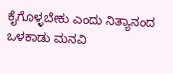ಕೈಗೊಳ್ಳಬೇಕು ಎಂದು ನಿತ್ಯಾನಂದ ಒಳಕಾಡು ಮನವಿ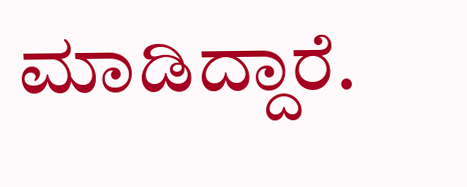ಮಾಡಿದ್ದಾರೆ.